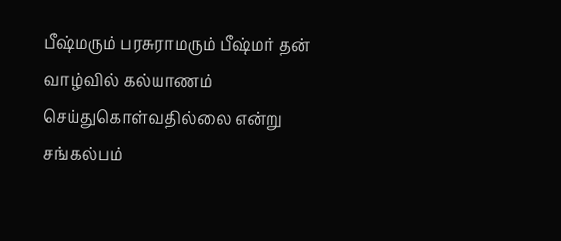பீஷ்மரும் பரசுராமரும் பீஷ்மர் தன் வாழ்வில் கல்யாணம் செய்துகொள்வதில்லை என்று சங்கல்பம்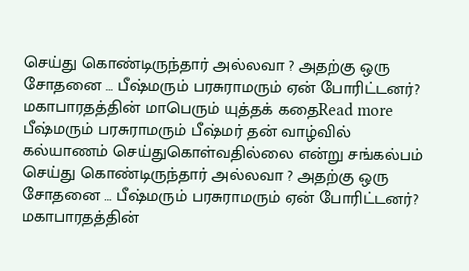செய்து கொண்டிருந்தார் அல்லவா ? அதற்கு ஒரு சோதனை … பீஷ்மரும் பரசுராமரும் ஏன் போரிட்டனர்? மகாபாரதத்தின் மாபெரும் யுத்தக் கதைRead more
பீஷ்மரும் பரசுராமரும் பீஷ்மர் தன் வாழ்வில் கல்யாணம் செய்துகொள்வதில்லை என்று சங்கல்பம் செய்து கொண்டிருந்தார் அல்லவா ? அதற்கு ஒரு சோதனை … பீஷ்மரும் பரசுராமரும் ஏன் போரிட்டனர்? மகாபாரதத்தின்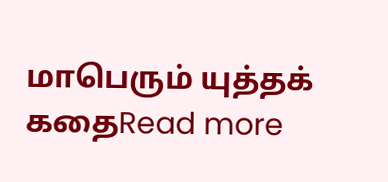மாபெரும் யுத்தக் கதைRead more